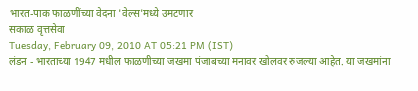भारत-पाक फाळणींच्या वेदना 'वेल्स'मध्ये उमटणार
सकाळ वृत्तसेवा
Tuesday, February 09, 2010 AT 05:21 PM (IST)
लंडन - भारताच्या 1947 मधील फाळणीच्या जखमा पंजाबच्या मनावर खोलवर रुजल्या आहेत. या जखमांना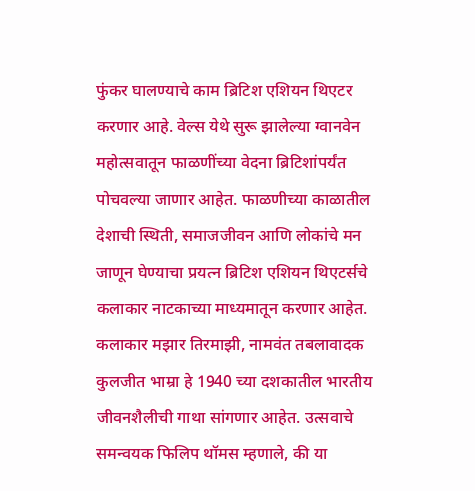फुंकर घालण्याचे काम ब्रिटिश एशियन थिएटर करणार आहे. वेल्स येथे सुरू झालेल्या ग्वानवेन महोत्सवातून फाळणींच्या वेदना ब्रिटिशांपर्यंत पोचवल्या जाणार आहेत. फाळणीच्या काळातील देशाची स्थिती, समाजजीवन आणि लोकांचे मन जाणून घेण्याचा प्रयत्न ब्रिटिश एशियन थिएटर्सचे कलाकार नाटकाच्या माध्यमातून करणार आहेत. कलाकार मझार तिरमाझी, नामवंत तबलावादक कुलजीत भाम्रा हे 1940 च्या दशकातील भारतीय जीवनशैलीची गाथा सांगणार आहेत. उत्सवाचे समन्वयक फिलिप थॉमस म्हणाले, की या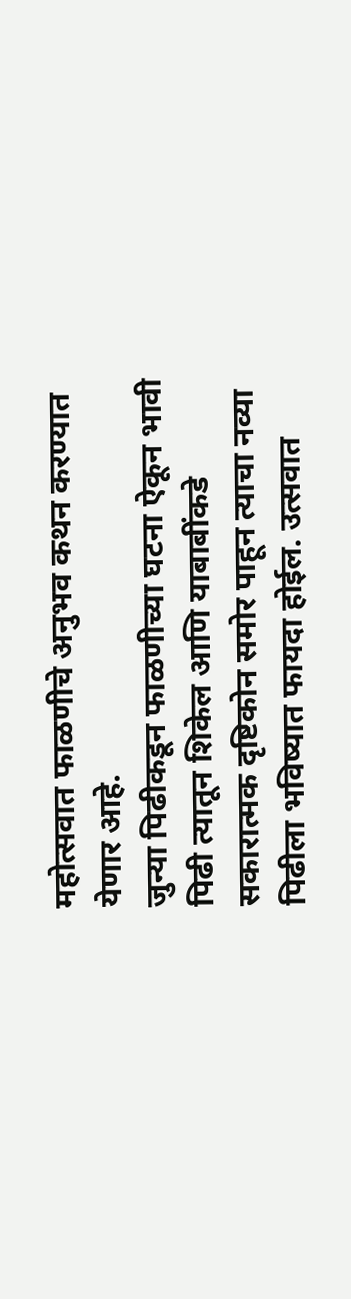महोत्सवात फाळणीचे अनुभव कथन करण्यात येणार आहे.
जुन्या पिढीकडून फाळणीच्या घटना ऐकून भावी पिढी त्यातून शिकेल आणि याबाबींकडे सकारात्मक दृष्टिकोन समोर पाहून त्याचा नव्या पिढीला भविष्यात फायदा होईल. उत्सवात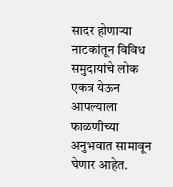सादर होणाऱ्या नाटकांतून विविध समुदायांचे लोक एकत्र येऊन आपल्याला फाळणीच्या अनुभवात सामावून घेणार आहेत.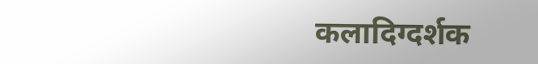कलादिग्दर्शक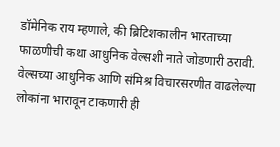डॉमेनिक राय म्हणाले, की ब्रिटिशकालीन भारताच्या फाळणीची कथा आधुनिक वेल्सशी नाते जोडणारी ठरावी. वेल्सच्या आधुनिक आणि संमिश्र विचारसरणीत वाढलेल्या लोकांना भारावून टाकणारी ही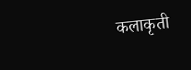कलाकृती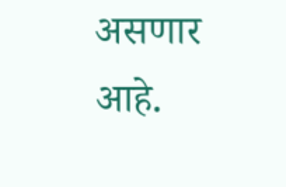असणार आहे.